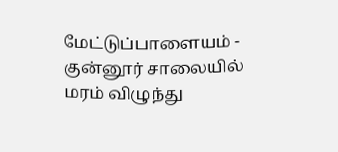மேட்டுப்பாளையம் - குன்னூர் சாலையில் மரம் விழுந்து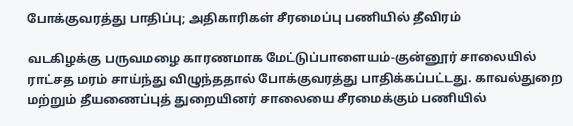போக்குவரத்து பாதிப்பு; அதிகாரிகள் சீரமைப்பு பணியில் தீவிரம்

வடகிழக்கு பருவமழை காரணமாக மேட்டுப்பாளையம்-குன்னூர் சாலையில் ராட்சத மரம் சாய்ந்து விழுந்ததால் போக்குவரத்து பாதிக்கப்பட்டது. காவல்துறை மற்றும் தீயணைப்புத் துறையினர் சாலையை சீரமைக்கும் பணியில்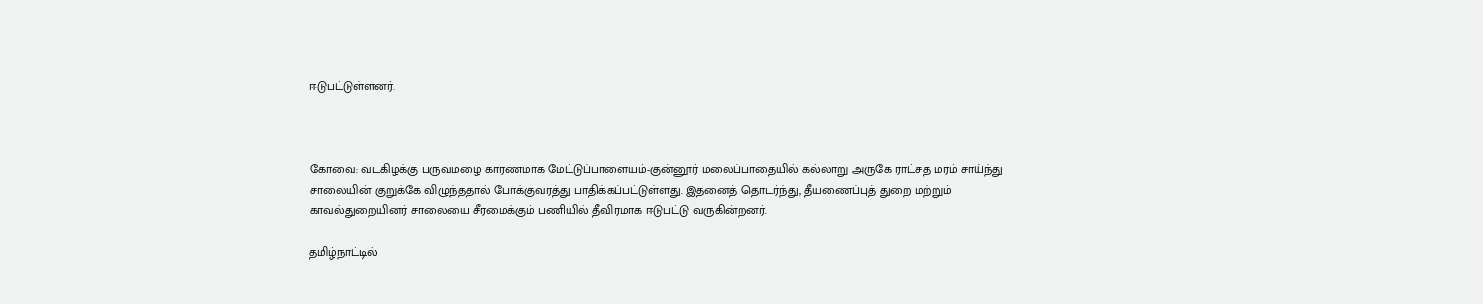ஈடுபட்டுள்ளனர்.



கோவை: வடகிழக்கு பருவமழை காரணமாக மேட்டுப்பாளையம்-குன்னூர் மலைப்பாதையில் கல்லாறு அருகே ராட்சத மரம் சாய்ந்து சாலையின் குறுக்கே விழுந்ததால் போக்குவரத்து பாதிக்கப்பட்டுள்ளது. இதனைத் தொடர்ந்து, தீயணைப்புத் துறை மற்றும் காவல்துறையினர் சாலையை சீரமைக்கும் பணியில் தீவிரமாக ஈடுபட்டு வருகின்றனர்.

தமிழ்நாட்டில்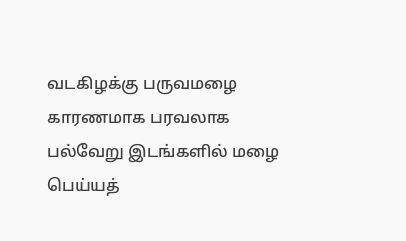வடகிழக்கு பருவமழை காரணமாக பரவலாக பல்வேறு இடங்களில் மழை பெய்யத்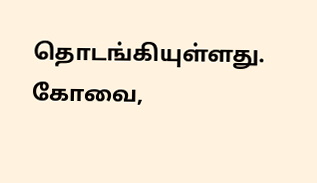தொடங்கியுள்ளது. கோவை,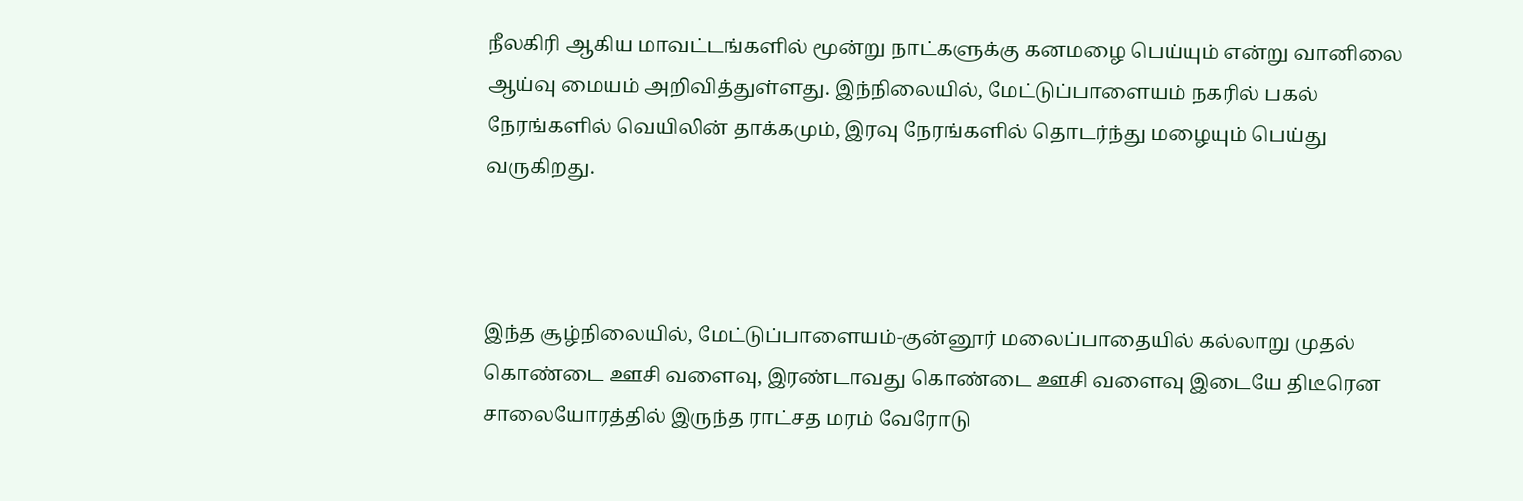நீலகிரி ஆகிய மாவட்டங்களில் மூன்று நாட்களுக்கு கனமழை பெய்யும் என்று வானிலை ஆய்வு மையம் அறிவித்துள்ளது. இந்நிலையில், மேட்டுப்பாளையம் நகரில் பகல் நேரங்களில் வெயிலின் தாக்கமும், இரவு நேரங்களில் தொடர்ந்து மழையும் பெய்து வருகிறது.



இந்த சூழ்நிலையில், மேட்டுப்பாளையம்-குன்னூர் மலைப்பாதையில் கல்லாறு முதல் கொண்டை ஊசி வளைவு, இரண்டாவது கொண்டை ஊசி வளைவு இடையே திடீரென சாலையோரத்தில் இருந்த ராட்சத மரம் வேரோடு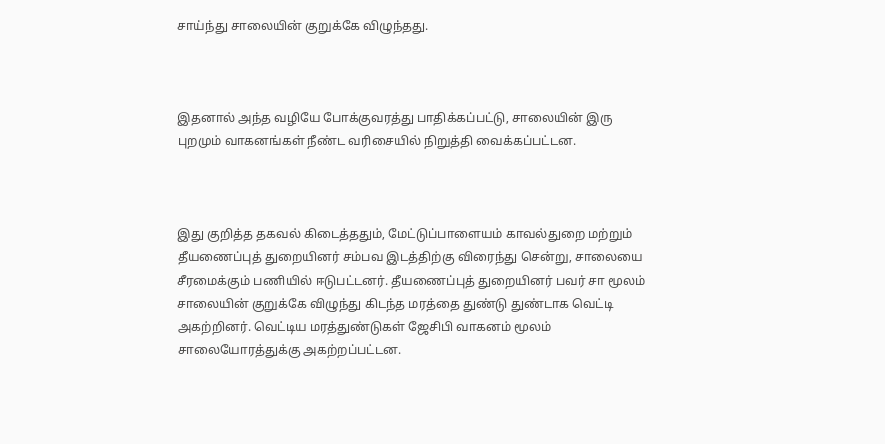சாய்ந்து சாலையின் குறுக்கே விழுந்தது.



இதனால் அந்த வழியே போக்குவரத்து பாதிக்கப்பட்டு, சாலையின் இரு புறமும் வாகனங்கள் நீண்ட வரிசையில் நிறுத்தி வைக்கப்பட்டன.



இது குறித்த தகவல் கிடைத்ததும், மேட்டுப்பாளையம் காவல்துறை மற்றும் தீயணைப்புத் துறையினர் சம்பவ இடத்திற்கு விரைந்து சென்று, சாலையை சீரமைக்கும் பணியில் ஈடுபட்டனர். தீயணைப்புத் துறையினர் பவர் சா மூலம் சாலையின் குறுக்கே விழுந்து கிடந்த மரத்தை துண்டு துண்டாக வெட்டி அகற்றினர். வெட்டிய மரத்துண்டுகள் ஜேசிபி வாகனம் மூலம் சாலையோரத்துக்கு அகற்றப்பட்டன.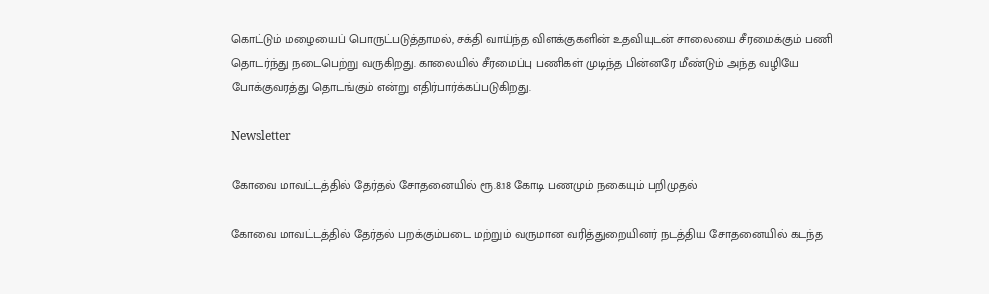கொட்டும் மழையைப் பொருட்படுத்தாமல், சக்தி வாய்ந்த விளக்குகளின் உதவியுடன் சாலையை சீரமைக்கும் பணி தொடர்ந்து நடைபெற்று வருகிறது. காலையில் சீரமைப்பு பணிகள் முடிந்த பின்னரே மீண்டும் அந்த வழியே போக்குவரத்து தொடங்கும் என்று எதிர்பார்க்கப்படுகிறது.

Newsletter

கோவை மாவட்டத்தில் தேர்தல் சோதனையில் ரூ.8.18 கோடி பணமும் நகையும் பறிமுதல்

கோவை மாவட்டத்தில் தேர்தல் பறக்கும்படை மற்றும் வருமான வரித்துறையினர் நடத்திய சோதனையில் கடந்த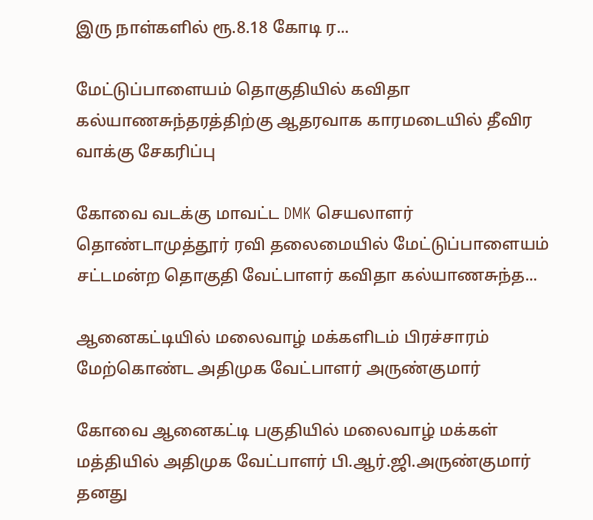இரு நாள்களில் ரூ.8.18 கோடி ர...

மேட்டுப்பாளையம் தொகுதியில் கவிதா கல்யாணசுந்தரத்திற்கு ஆதரவாக காரமடையில் தீவிர வாக்கு சேகரிப்பு

கோவை வடக்கு மாவட்ட DMK செயலாளர் தொண்டாமுத்தூர் ரவி தலைமையில் மேட்டுப்பாளையம் சட்டமன்ற தொகுதி வேட்பாளர் கவிதா கல்யாணசுந்த...

ஆனைகட்டியில் மலைவாழ் மக்களிடம் பிரச்சாரம் மேற்கொண்ட அதிமுக வேட்பாளர் அருண்குமார்

கோவை ஆனைகட்டி பகுதியில் மலைவாழ் மக்கள் மத்தியில் அதிமுக வேட்பாளர் பி.ஆர்.ஜி.அருண்குமார் தனது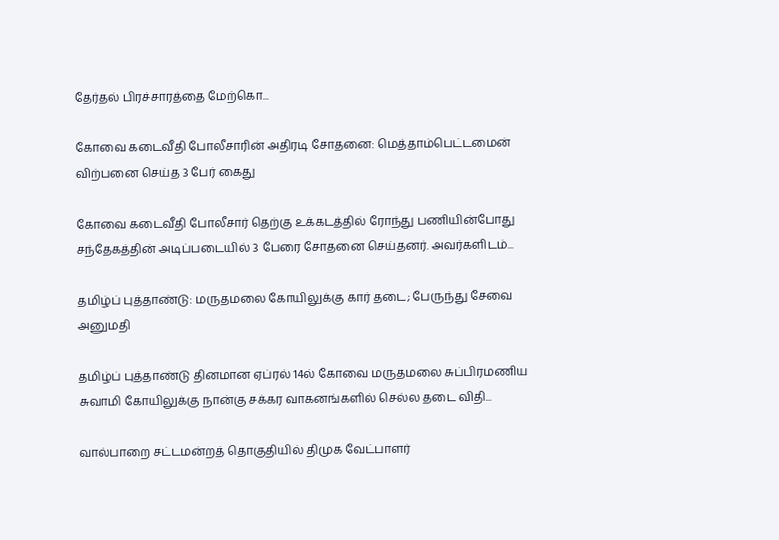தேர்தல் பிரச்சாரத்தை மேற்கொ...

கோவை கடைவீதி போலீசாரின் அதிரடி சோதனை: மெத்தாம்பெட்டமைன் விற்பனை செய்த 3 பேர் கைது

கோவை கடைவீதி போலீசார் தெற்கு உக்கடத்தில் ரோந்து பணியின்போது சந்தேகத்தின் அடிப்படையில் 3 பேரை சோதனை செய்தனர். அவர்களிடம்...

தமிழ்ப் புத்தாண்டு: மருதமலை கோயிலுக்கு கார் தடை; பேருந்து சேவை அனுமதி

தமிழ்ப் புத்தாண்டு தினமான ஏப்ரல் 14ல் கோவை மருதமலை சுப்பிரமணிய சுவாமி கோயிலுக்கு நான்கு சக்கர வாகனங்களில் செல்ல தடை விதி...

வால்பாறை சட்டமன்றத் தொகுதியில் திமுக வேட்பாளர்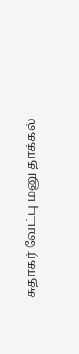சுதாகர் வேட்பு மனு தாக்கல்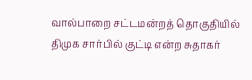வால்பாறை சட்டமன்றத் தொகுதியில் திமுக சார்பில் குட்டி என்ற சுதாகர்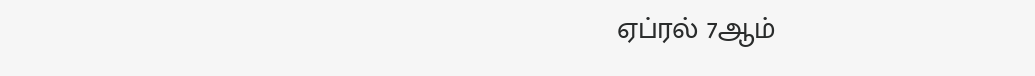ஏப்ரல் 7ஆம்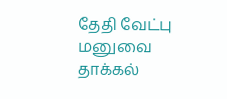தேதி வேட்பு மனுவை தாக்கல்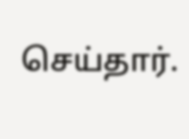செய்தார்.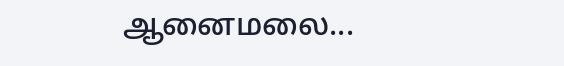ஆனைமலை...